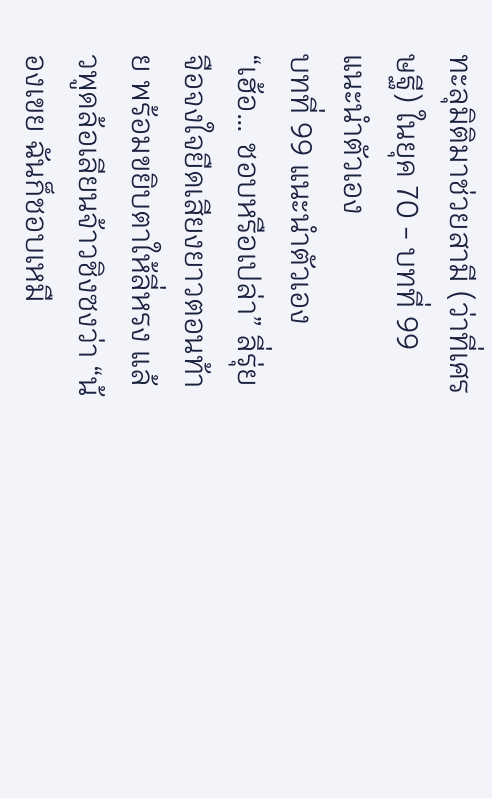ทะลุมิติมาช่วยสามี (ว่าที่เศรษฐี) ในยุค 70 - บทที่ 99 แนะนำตัวเอง
บทที่ 99 แนะนำตัวเอง
“เฮ้อ… ชอบหรือเปล่า” ลี่รุ่ยจือจงใจยืดเสียงยาวตอนท้าย พร้อมขยิบตาให้ลี่หรง แล้วพูดล้อเลียนจ้าวชิงซงว่า “น้องเขย ฉันก็ชอบเหมื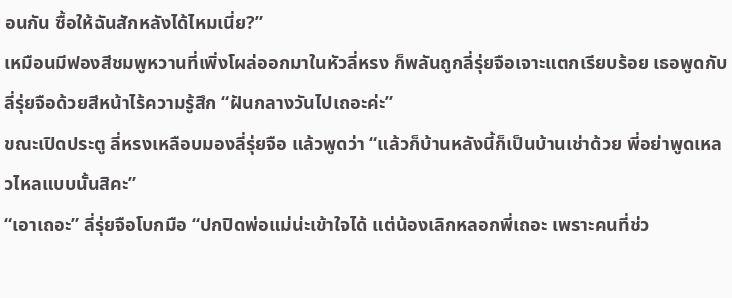อนกัน ซื้อให้ฉันสักหลังได้ไหมเนี่ย?”
เหมือนมีฟองสีชมพูหวานที่เพิ่งโผล่ออกมาในหัวลี่หรง ก็พลันถูกลี่รุ่ยจือเจาะแตกเรียบร้อย เธอพูดกับลี่รุ่ยจือด้วยสีหน้าไร้ความรู้สึก “ฝันกลางวันไปเถอะค่ะ”
ขณะเปิดประตู ลี่หรงเหลือบมองลี่รุ่ยจือ แล้วพูดว่า “แล้วก็บ้านหลังนี้ก็เป็นบ้านเช่าด้วย พี่อย่าพูดเหลวไหลแบบนั้นสิคะ”
“เอาเถอะ” ลี่รุ่ยจือโบกมือ “ปกปิดพ่อแม่น่ะเข้าใจได้ แต่น้องเลิกหลอกพี่เถอะ เพราะคนที่ช่ว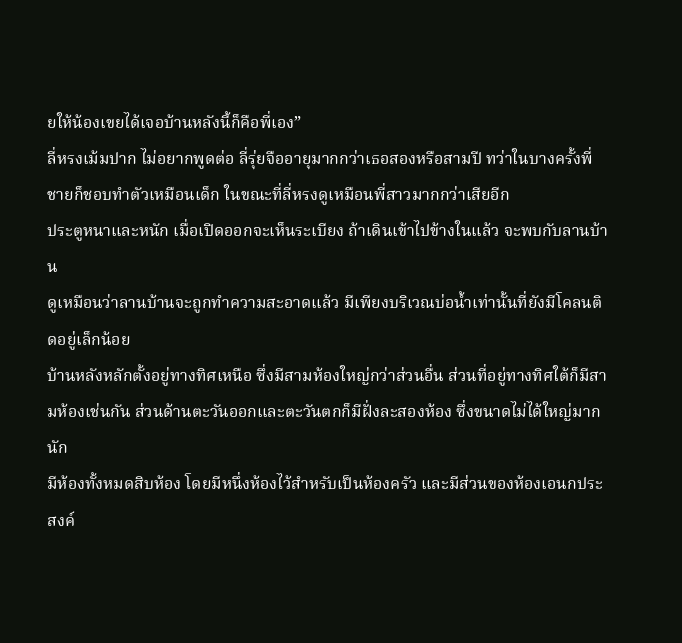ยให้น้องเขยได้เจอบ้านหลังนี้ก็คือพี่เอง”
ลี่หรงเม้มปาก ไม่อยากพูดต่อ ลี่รุ่ยจืออายุมากกว่าเธอสองหรือสามปี ทว่าในบางครั้งพี่ชายก็ชอบทำตัวเหมือนเด็ก ในขณะที่ลี่หรงดูเหมือนพี่สาวมากกว่าเสียอีก
ประตูหนาและหนัก เมื่อเปิดออกจะเห็นระเบียง ถ้าเดินเข้าไปข้างในแล้ว จะพบกับลานบ้าน
ดูเหมือนว่าลานบ้านจะถูกทำความสะอาดแล้ว มีเพียงบริเวณบ่อน้ำเท่านั้นที่ยังมีโคลนติดอยู่เล็กน้อย
บ้านหลังหลักตั้งอยู่ทางทิศเหนือ ซึ่งมีสามห้องใหญ่กว่าส่วนอื่น ส่วนที่อยู่ทางทิศใต้ก็มีสามห้องเช่นกัน ส่วนด้านตะวันออกและตะวันตกก็มีฝั่งละสองห้อง ซึ่งขนาดไม่ได้ใหญ่มากนัก
มีห้องทั้งหมดสิบห้อง โดยมีหนึ่งห้องไว้สำหรับเป็นห้องครัว และมีส่วนของห้องเอนกประสงค์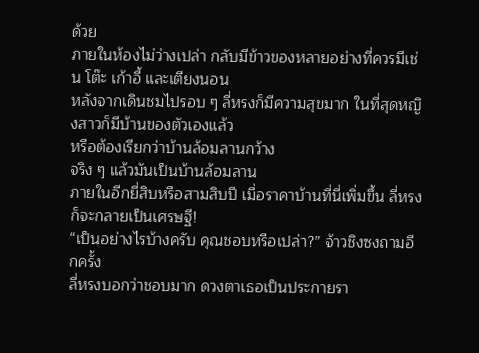ด้วย
ภายในห้องไม่ว่างเปล่า กลับมีข้าวของหลายอย่างที่ควรมีเช่น โต๊ะ เก้าอี้ และเตียงนอน
หลังจากเดินชมไปรอบ ๆ ลี่หรงก็มีความสุขมาก ในที่สุดหญิงสาวก็มีบ้านของตัวเองแล้ว
หรือต้องเรียกว่าบ้านล้อมลานกว้าง
จริง ๆ แล้วมันเป็นบ้านล้อมลาน
ภายในอีกยี่สิบหรือสามสิบปี เมื่อราคาบ้านที่นี่เพิ่มขึ้น ลี่หรงก็จะกลายเป็นเศรษฐี!
“เป็นอย่างไรบ้างครับ คุณชอบหรือเปล่า?” จ้าวชิงซงถามอีกครั้ง
ลี่หรงบอกว่าชอบมาก ดวงตาเธอเป็นประกายรา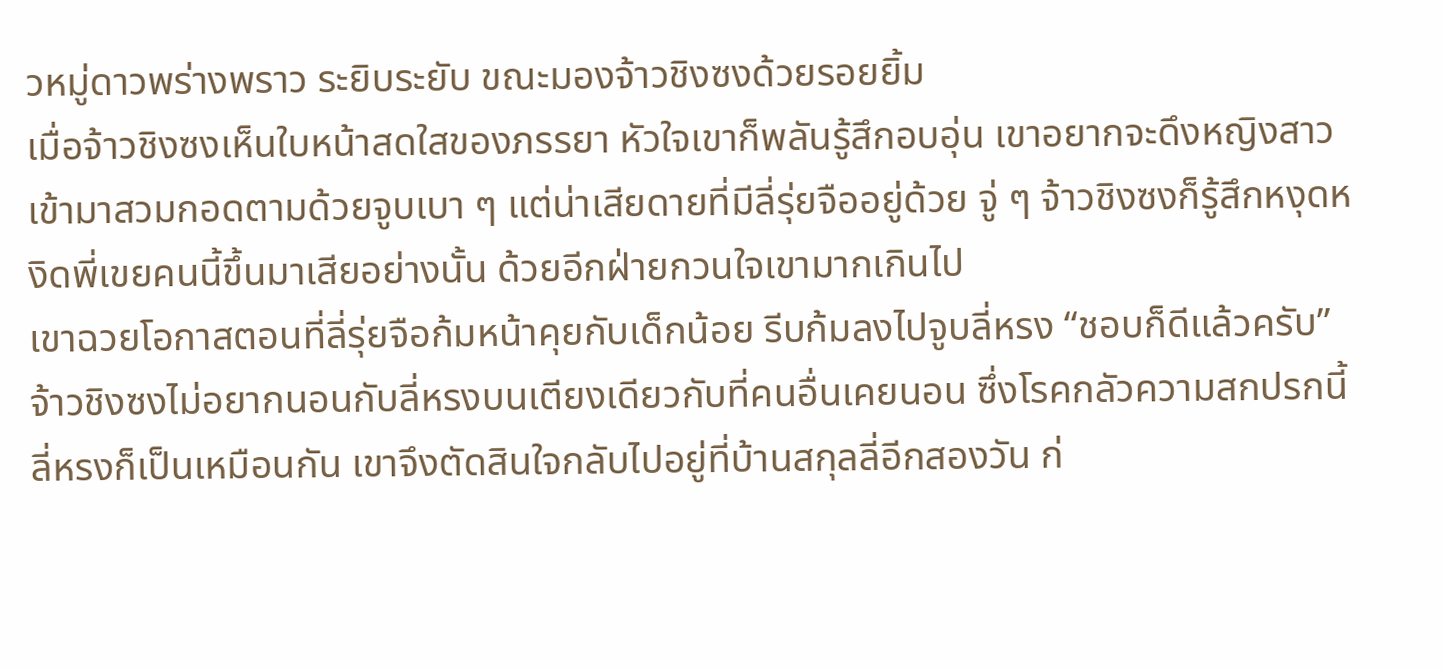วหมู่ดาวพร่างพราว ระยิบระยับ ขณะมองจ้าวชิงซงด้วยรอยยิ้ม
เมื่อจ้าวชิงซงเห็นใบหน้าสดใสของภรรยา หัวใจเขาก็พลันรู้สึกอบอุ่น เขาอยากจะดึงหญิงสาวเข้ามาสวมกอดตามด้วยจูบเบา ๆ แต่น่าเสียดายที่มีลี่รุ่ยจืออยู่ด้วย จู่ ๆ จ้าวชิงซงก็รู้สึกหงุดหงิดพี่เขยคนนี้ขึ้นมาเสียอย่างนั้น ด้วยอีกฝ่ายกวนใจเขามากเกินไป
เขาฉวยโอกาสตอนที่ลี่รุ่ยจือก้มหน้าคุยกับเด็กน้อย รีบก้มลงไปจูบลี่หรง “ชอบก็ดีแล้วครับ”
จ้าวชิงซงไม่อยากนอนกับลี่หรงบนเตียงเดียวกับที่คนอื่นเคยนอน ซึ่งโรคกลัวความสกปรกนี้ ลี่หรงก็เป็นเหมือนกัน เขาจึงตัดสินใจกลับไปอยู่ที่บ้านสกุลลี่อีกสองวัน ก่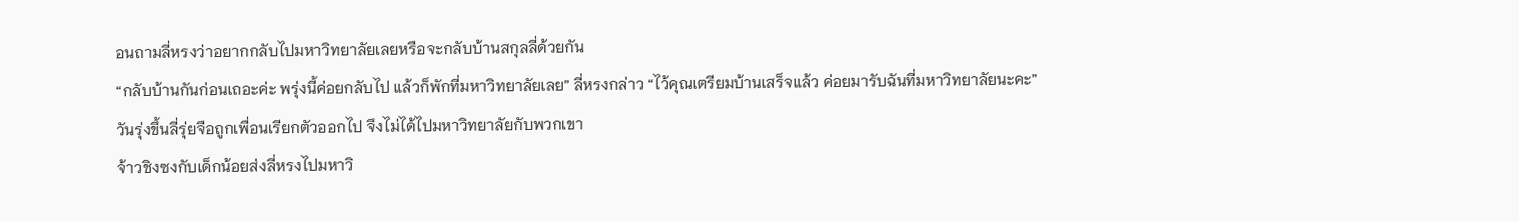อนถามลี่หรงว่าอยากกลับไปมหาวิทยาลัยเลยหรือจะกลับบ้านสกุลลี่ด้วยกัน
“กลับบ้านกันก่อนเถอะค่ะ พรุ่งนี้ค่อยกลับไป แล้วก็พักที่มหาวิทยาลัยเลย” ลี่หรงกล่าว “ไว้คุณเตรียมบ้านเสร็จแล้ว ค่อยมารับฉันที่มหาวิทยาลัยนะคะ”
วันรุ่งขึ้นลี่รุ่ยจือถูกเพื่อนเรียกตัวออกไป จึงไม่ได้ไปมหาวิทยาลัยกับพวกเขา
จ้าวชิงซงกับเด็กน้อยส่งลี่หรงไปมหาวิ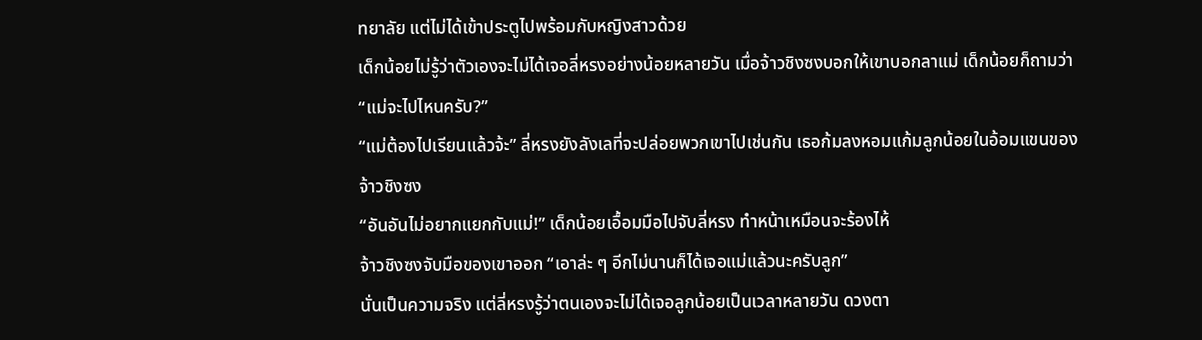ทยาลัย แต่ไม่ได้เข้าประตูไปพร้อมกับหญิงสาวด้วย
เด็กน้อยไม่รู้ว่าตัวเองจะไม่ได้เจอลี่หรงอย่างน้อยหลายวัน เมื่อจ้าวชิงซงบอกให้เขาบอกลาแม่ เด็กน้อยก็ถามว่า “แม่จะไปไหนครับ?”
“แม่ต้องไปเรียนแล้วจ้ะ” ลี่หรงยังลังเลที่จะปล่อยพวกเขาไปเช่นกัน เธอก้มลงหอมแก้มลูกน้อยในอ้อมแขนของจ้าวชิงซง
“อันอันไม่อยากแยกกับแม่!” เด็กน้อยเอื้อมมือไปจับลี่หรง ทำหน้าเหมือนจะร้องไห้
จ้าวชิงซงจับมือของเขาออก “เอาล่ะ ๆ อีกไม่นานก็ได้เจอแม่แล้วนะครับลูก”
นั่นเป็นความจริง แต่ลี่หรงรู้ว่าตนเองจะไม่ได้เจอลูกน้อยเป็นเวลาหลายวัน ดวงตา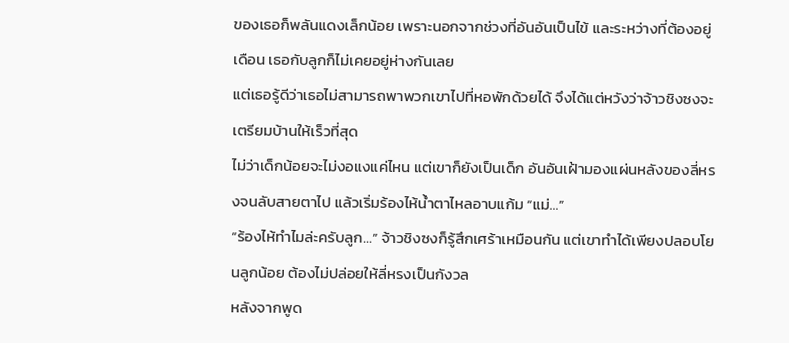ของเธอก็พลันแดงเล็กน้อย เพราะนอกจากช่วงที่อันอันเป็นไข้ และระหว่างที่ต้องอยู่เดือน เธอกับลูกก็ไม่เคยอยู่ห่างกันเลย
แต่เธอรู้ดีว่าเธอไม่สามารถพาพวกเขาไปที่หอพักด้วยได้ จึงได้แต่หวังว่าจ้าวชิงซงจะเตรียมบ้านให้เร็วที่สุด
ไม่ว่าเด็กน้อยจะไม่งอแงแค่ไหน แต่เขาก็ยังเป็นเด็ก อันอันเฝ้ามองแผ่นหลังของลี่หรงจนลับสายตาไป แล้วเริ่มร้องไห้น้ำตาไหลอาบแก้ม “แม่…”
“ร้องไห้ทำไมล่ะครับลูก…” จ้าวชิงซงก็รู้สึกเศร้าเหมือนกัน แต่เขาทำได้เพียงปลอบโยนลูกน้อย ต้องไม่ปล่อยให้ลี่หรงเป็นกังวล
หลังจากพูด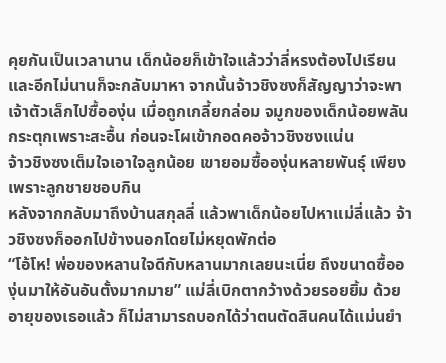คุยกันเป็นเวลานาน เด็กน้อยก็เข้าใจแล้วว่าลี่หรงต้องไปเรียน และอีกไม่นานก็จะกลับมาหา จากนั้นจ้าวชิงซงก็สัญญาว่าจะพาเจ้าตัวเล็กไปซื้อองุ่น เมื่อถูกเกลี้ยกล่อม จมูกของเด็กน้อยพลันกระตุกเพราะสะอื้น ก่อนจะโผเข้ากอดคอจ้าวชิงซงแน่น
จ้าวชิงซงเต็มใจเอาใจลูกน้อย เขายอมซื้อองุ่นหลายพันธุ์ เพียงเพราะลูกชายชอบกิน
หลังจากกลับมาถึงบ้านสกุลลี่ แล้วพาเด็กน้อยไปหาแม่ลี่แล้ว จ้าวชิงซงก็ออกไปข้างนอกโดยไม่หยุดพักต่อ
“โอ้โห! พ่อของหลานใจดีกับหลานมากเลยนะเนี่ย ถึงขนาดซื้อองุ่นมาให้อันอันตั้งมากมาย” แม่ลี่เบิกตากว้างด้วยรอยยิ้ม ด้วยอายุของเธอแล้ว ก็ไม่สามารถบอกได้ว่าตนตัดสินคนได้แม่นยำ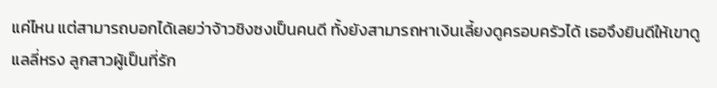แค่ไหน แต่สามารถบอกได้เลยว่าจ้าวชิงซงเป็นคนดี ทั้งยังสามารถหาเงินเลี้ยงดูครอบครัวได้ เธอจึงยินดีให้เขาดูแลลี่หรง ลูกสาวผู้เป็นที่รัก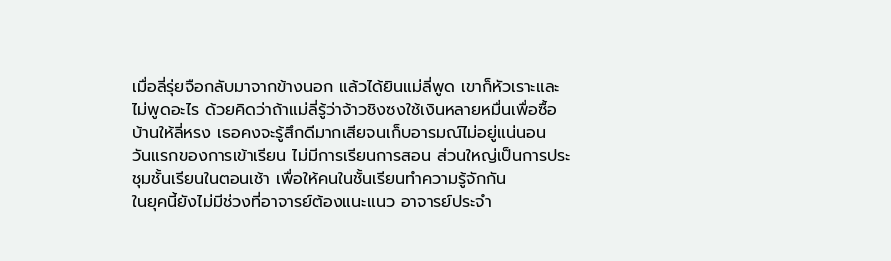เมื่อลี่รุ่ยจือกลับมาจากข้างนอก แล้วได้ยินแม่ลี่พูด เขาก็หัวเราะและไม่พูดอะไร ด้วยคิดว่าถ้าแม่ลี่รู้ว่าจ้าวชิงซงใช้เงินหลายหมื่นเพื่อซื้อบ้านให้ลี่หรง เธอคงจะรู้สึกดีมากเสียจนเก็บอารมณ์ไม่อยู่แน่นอน
วันแรกของการเข้าเรียน ไม่มีการเรียนการสอน ส่วนใหญ่เป็นการประชุมชั้นเรียนในตอนเช้า เพื่อให้คนในชั้นเรียนทำความรู้จักกัน
ในยุคนี้ยังไม่มีช่วงที่อาจารย์ต้องแนะแนว อาจารย์ประจำ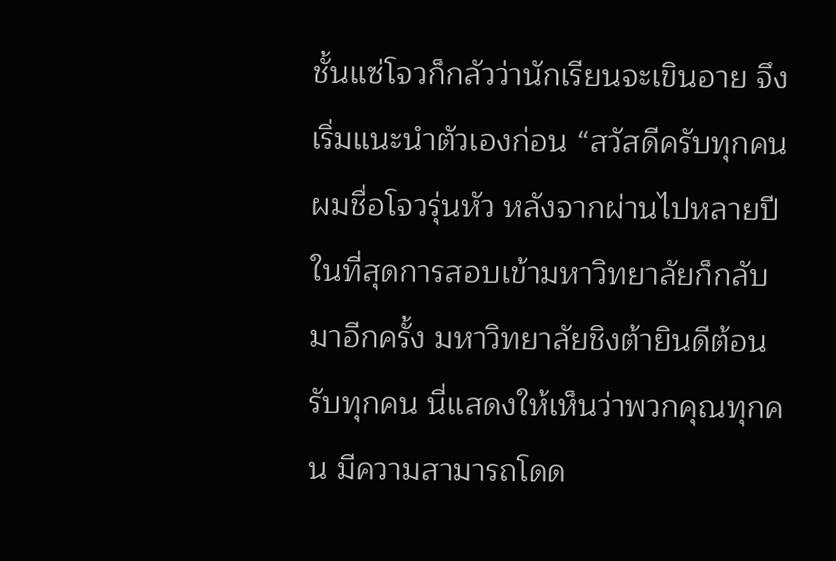ชั้นแซ่โจวก็กลัวว่านักเรียนจะเขินอาย จึงเริ่มแนะนำตัวเองก่อน “สวัสดีครับทุกคน ผมชื่อโจวรุ่นหัว หลังจากผ่านไปหลายปี ในที่สุดการสอบเข้ามหาวิทยาลัยก็กลับมาอีกครั้ง มหาวิทยาลัยชิงต้ายินดีต้อนรับทุกคน นี่แสดงให้เห็นว่าพวกคุณทุกคน มีความสามารถโดด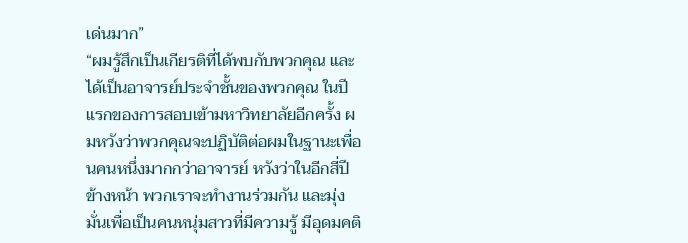เด่นมาก”
“ผมรู้สึกเป็นเกียรติที่ได้พบกับพวกคุณ และได้เป็นอาจารย์ประจำชั้นของพวกคุณ ในปีแรกของการสอบเข้ามหาวิทยาลัยอีกครั้ง ผมหวังว่าพวกคุณจะปฏิบัติต่อผมในฐานะเพื่อนคนหนึ่งมากกว่าอาจารย์ หวังว่าในอีกสี่ปีข้างหน้า พวกเราจะทำงานร่วมกัน และมุ่งมั่นเพื่อเป็นคนหนุ่มสาวที่มีความรู้ มีอุดมคติ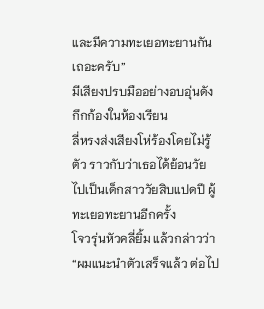และมีความทะเยอทะยานกันเถอะครับ”
มีเสียงปรบมืออย่างอบอุ่นดังกึกก้องในห้องเรียน
ลี่หรงส่งเสียงโห่ร้องโดยไม่รู้ตัว ราวกับว่าเธอได้ย้อนวัย ไปเป็นเด็กสาววัยสิบแปดปี ผู้ทะเยอทะยานอีกครั้ง
โจวรุ่นหัวคลี่ยิ้ม แล้วกล่าวว่า “ผมแนะนำตัวเสร็จแล้ว ต่อไป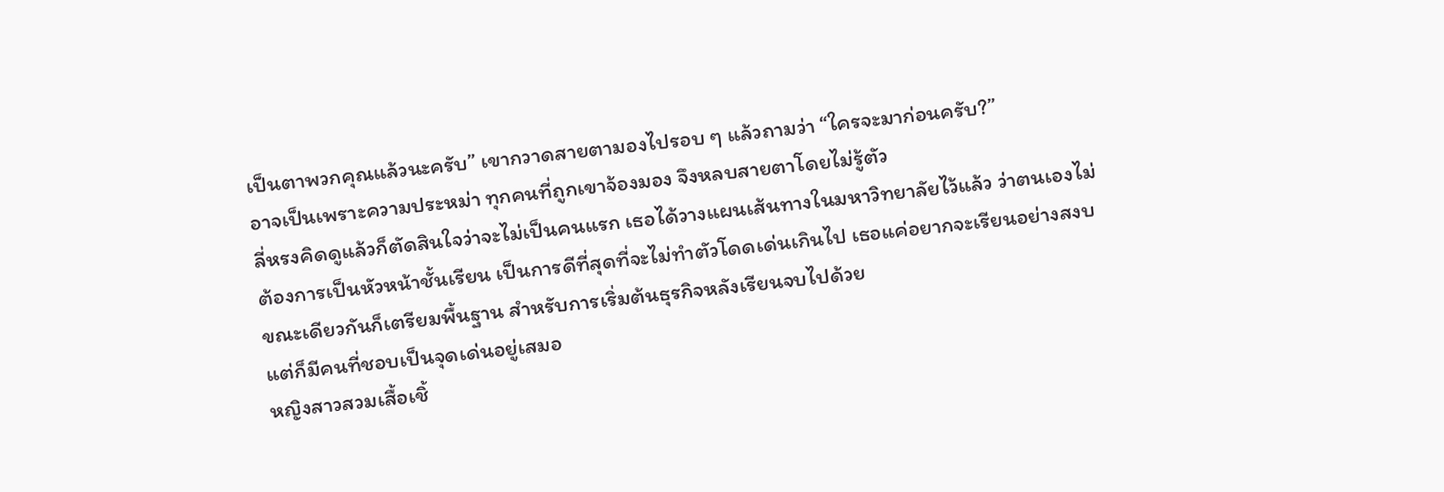เป็นตาพวกคุณแล้วนะครับ” เขากวาดสายตามองไปรอบ ๆ แล้วถามว่า “ใครจะมาก่อนครับ?”
อาจเป็นเพราะความประหม่า ทุกคนที่ถูกเขาจ้องมอง จึงหลบสายตาโดยไม่รู้ตัว
ลี่หรงคิดดูแล้วก็ตัดสินใจว่าจะไม่เป็นคนแรก เธอได้วางแผนเส้นทางในมหาวิทยาลัยไว้แล้ว ว่าตนเองไม่ต้องการเป็นหัวหน้าชั้นเรียน เป็นการดีที่สุดที่จะไม่ทำตัวโดดเด่นเกินไป เธอแค่อยากจะเรียนอย่างสงบ ขณะเดียวกันก็เตรียมพื้นฐาน สำหรับการเริ่มต้นธุรกิจหลังเรียนจบไปด้วย
แต่ก็มีคนที่ชอบเป็นจุดเด่นอยู่เสมอ
หญิงสาวสวมเสื้อเชิ้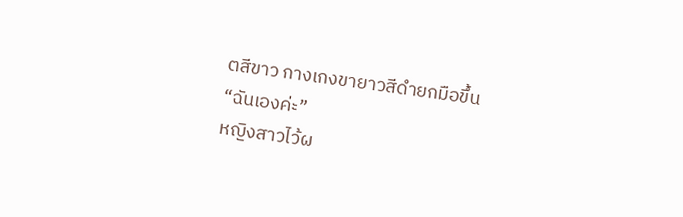ตสีขาว กางเกงขายาวสีดำยกมือขึ้น “ฉันเองค่ะ”
หญิงสาวไว้ผ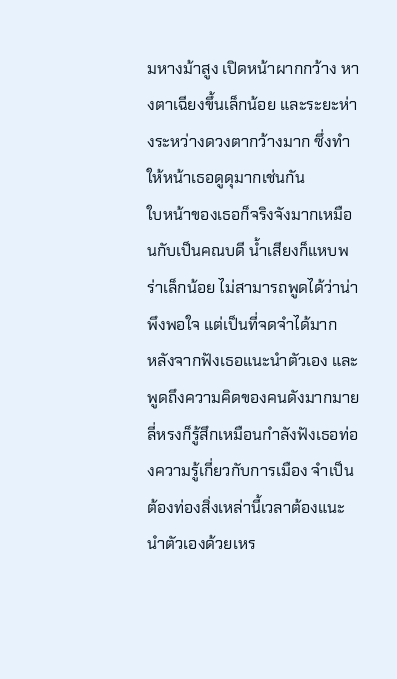มหางม้าสูง เปิดหน้าผากกว้าง หางตาเฉียงขึ้นเล็กน้อย และระยะห่างระหว่างดวงตากว้างมาก ซึ่งทำให้หน้าเธอดูดุมากเช่นกัน
ใบหน้าของเธอก็จริงจังมากเหมือนกับเป็นคณบดี น้ำเสียงก็แหบพร่าเล็กน้อย ไม่สามารถพูดได้ว่าน่าพึงพอใจ แต่เป็นที่จดจำได้มาก
หลังจากฟังเธอแนะนำตัวเอง และพูดถึงความคิดของคนดังมากมาย ลี่หรงก็รู้สึกเหมือนกำลังฟังเธอท่องความรู้เกี่ยวกับการเมือง จำเป็นต้องท่องสิ่งเหล่านี้เวลาต้องแนะนำตัวเองด้วยเหร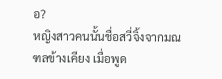อ?
หญิงสาวคนนั้นชื่อสวี่จิ้งจากมณฑลข้างเคียง เมื่อพูด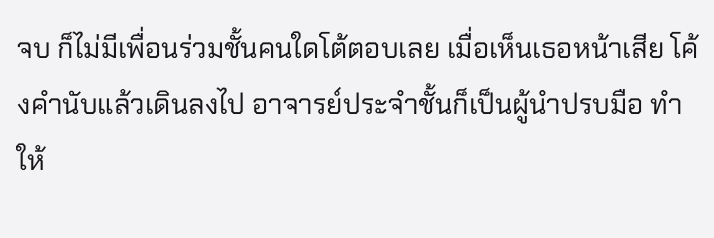จบ ก็ไม่มีเพื่อนร่วมชั้นคนใดโต้ตอบเลย เมื่อเห็นเธอหน้าเสีย โค้งคำนับแล้วเดินลงไป อาจารย์ประจำชั้นก็เป็นผู้นำปรบมือ ทำให้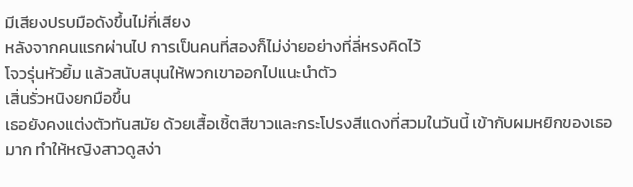มีเสียงปรบมือดังขึ้นไม่กี่เสียง
หลังจากคนแรกผ่านไป การเป็นคนที่สองก็ไม่ง่ายอย่างที่ลี่หรงคิดไว้
โจวรุ่นหัวยิ้ม แล้วสนับสนุนให้พวกเขาออกไปแนะนำตัว
เสิ่นรั่วหนิงยกมือขึ้น
เธอยังคงแต่งตัวทันสมัย ด้วยเสื้อเชิ้ตสีขาวและกระโปรงสีแดงที่สวมในวันนี้ เข้ากับผมหยิกของเธอมาก ทำให้หญิงสาวดูสง่า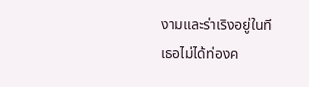งามและร่าเริงอยู่ในที
เธอไม่ได้ท่องค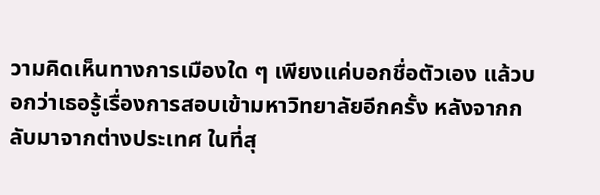วามคิดเห็นทางการเมืองใด ๆ เพียงแค่บอกชื่อตัวเอง แล้วบอกว่าเธอรู้เรื่องการสอบเข้ามหาวิทยาลัยอีกครั้ง หลังจากกลับมาจากต่างประเทศ ในที่สุ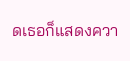ดเธอก็แสดงควา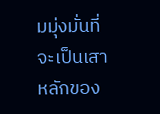มมุ่งมั่นที่จะเป็นเสาหลักของ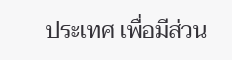ประเทศ เพื่อมีส่วน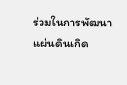ร่วมในการพัฒนาแผ่นดินเกิด